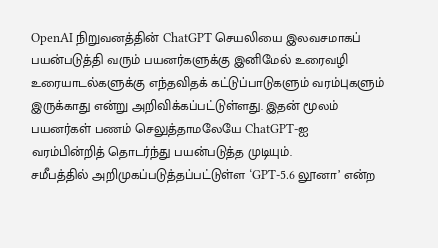OpenAI நிறுவனத்தின் ChatGPT செயலியை இலவசமாகப் பயன்படுத்தி வரும் பயனர்களுக்கு இனிமேல் உரைவழி உரையாடல்களுக்கு எந்தவிதக் கட்டுப்பாடுகளும் வரம்புகளும் இருக்காது என்று அறிவிக்கப்பட்டுள்ளது. இதன் மூலம் பயனர்கள் பணம் செலுத்தாமலேயே ChatGPT-ஐ வரம்பின்றித் தொடர்ந்து பயன்படுத்த முடியும்.
சமீபத்தில் அறிமுகப்படுத்தப்பட்டுள்ள ‘GPT-5.6 லூனா’ என்ற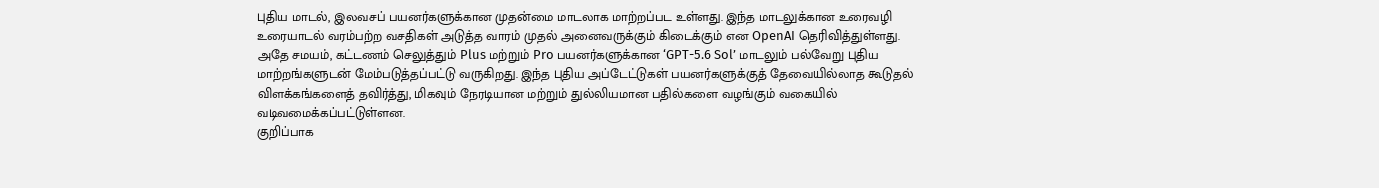புதிய மாடல், இலவசப் பயனர்களுக்கான முதன்மை மாடலாக மாற்றப்பட உள்ளது. இந்த மாடலுக்கான உரைவழி உரையாடல் வரம்பற்ற வசதிகள் அடுத்த வாரம் முதல் அனைவருக்கும் கிடைக்கும் என OpenAI தெரிவித்துள்ளது.
அதே சமயம், கட்டணம் செலுத்தும் Plus மற்றும் Pro பயனர்களுக்கான ‘GPT-5.6 Sol’ மாடலும் பல்வேறு புதிய மாற்றங்களுடன் மேம்படுத்தப்பட்டு வருகிறது. இந்த புதிய அப்டேட்டுகள் பயனர்களுக்குத் தேவையில்லாத கூடுதல் விளக்கங்களைத் தவிர்த்து, மிகவும் நேரடியான மற்றும் துல்லியமான பதில்களை வழங்கும் வகையில் வடிவமைக்கப்பட்டுள்ளன.
குறிப்பாக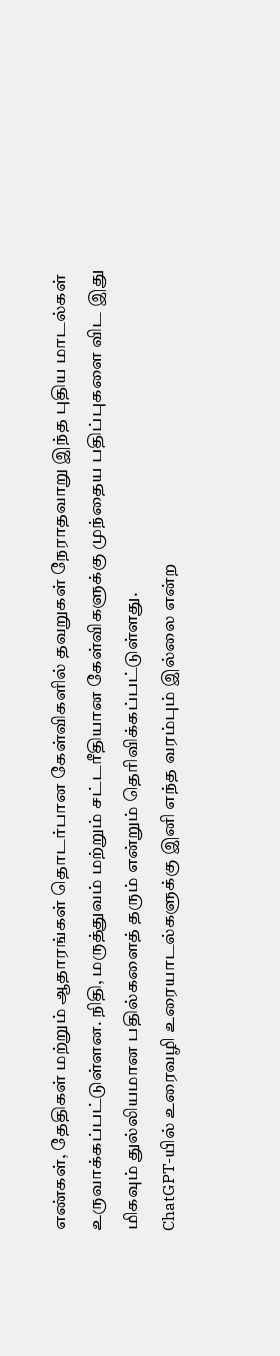எண்கள், தேதிகள் மற்றும் ஆதாரங்கள் தொடர்பான கேள்விகளில் தவறுகள் நேராதவாறு இந்த புதிய மாடல்கள் உருவாக்கப்பட்டுள்ளன. நிதி, மருத்துவம் மற்றும் சட்டரீதியான கேள்விகளுக்கு முந்தைய பதிப்புகளை விட இது மிகவும் துல்லியமான பதில்களைத் தரும் என்றும் தெரிவிக்கப்பட்டுள்ளது.
ChatGPT-யில் உரைவழி உரையாடல்களுக்கு இனி எந்த வரம்பும் இல்லை என்ற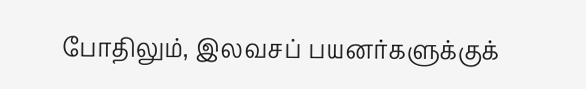போதிலும், இலவசப் பயனர்களுக்குக்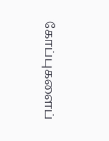கோப்புகளைப்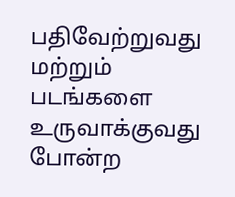பதிவேற்றுவது மற்றும் படங்களை உருவாக்குவது போன்ற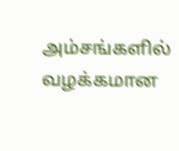அம்சங்களில் வழக்கமான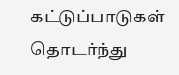கட்டுப்பாடுகள் தொடர்ந்து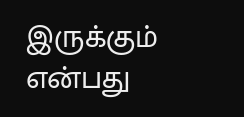இருக்கும் என்பது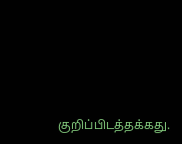குறிப்பிடத்தக்கது.